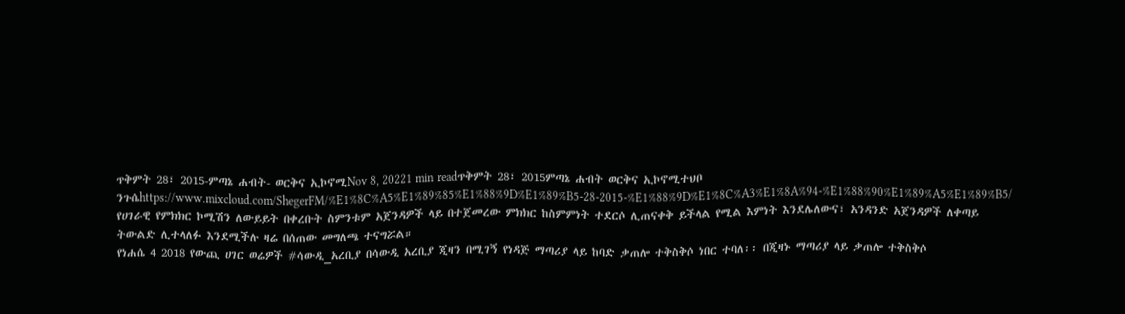ጥቅምት 28፣ 2015-ምጣኔ ሐብት- ወርቅና ኢኮኖሚNov 8, 20221 min readጥቅምት 28፣ 2015ምጣኔ ሐብት ወርቅና ኢኮኖሚተህቦ ንጉሴhttps://www.mixcloud.com/ShegerFM/%E1%8C%A5%E1%89%85%E1%88%9D%E1%89%B5-28-2015-%E1%88%9D%E1%8C%A3%E1%8A%94-%E1%88%90%E1%89%A5%E1%89%B5/
የሀገራዊ የምክክር ኮሚሽን ለውይይት በቀረቡት ስምንቱም አጀንዳዎች ላይ በተጀመረው ምክክር ከስምምነት ተደርሶ ሊጠናቀቅ ይችላል የሚል እምነት እንደሌለውና፣ አንዳንድ አጀንዳዎች ለቀጣይ ትውልድ ሊተላለፉ እንደሚችሉ ዛሬ በሰጠው መግለጫ ተናግሯል።
የነሐሴ 4 2018 የውጪ ሀገር ወሬዎች #ሳውዲ_አረቢያ በሳውዲ አረቢያ ጂዛን በሚገኝ የነዳጅ ማጣሪያ ላይ ከባድ ቃጠሎ ተቅስቅሶ ነበር ተባለ፡፡ በጂዛኑ ማጣሪያ ላይ ቃጠሎ ተቅስቅሶ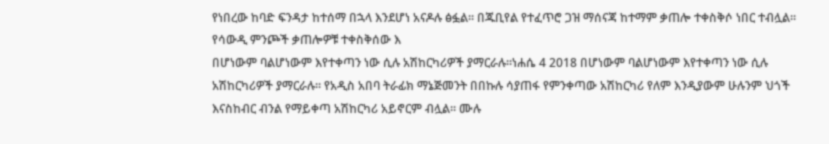የነበረው ከባድ ፍንዳታ ከተሰማ በኋላ እንደሆነ አናዶሉ ፅፏል፡፡ በጁቢየል የተፈጥሮ ጋዝ ማሰናጃ ከተማም ቃጠሎ ተቀስቅሶ ነበር ተብሏል፡፡ የሳውዲ ምንጮች ቃጠሎዎቹ ተቀስቅሰው እ
በሆነውም ባልሆነውም እየተቀጣን ነው ሲሉ አሽከርካሪዎች ያማርራሉ፡፡ነሐሴ 4 2018 በሆነውም ባልሆነውም እየተቀጣን ነው ሲሉ አሽከርካሪዎች ያማርራሉ፡፡ የአዲስ አበባ ትራፊክ ማኔጅመንት በበኩሉ ሳያጠፋ የምንቀጣው አሽከርካሪ የለም እንዲያውም ሁሉንም ህጎች እናስከብር ብንል የማይቀጣ አሽከርካሪ አይኖርም ብሏል፡፡ ሙሉ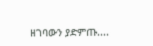ዘገባውን ያድምጡ....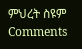ምህረት ስዩም
Comments